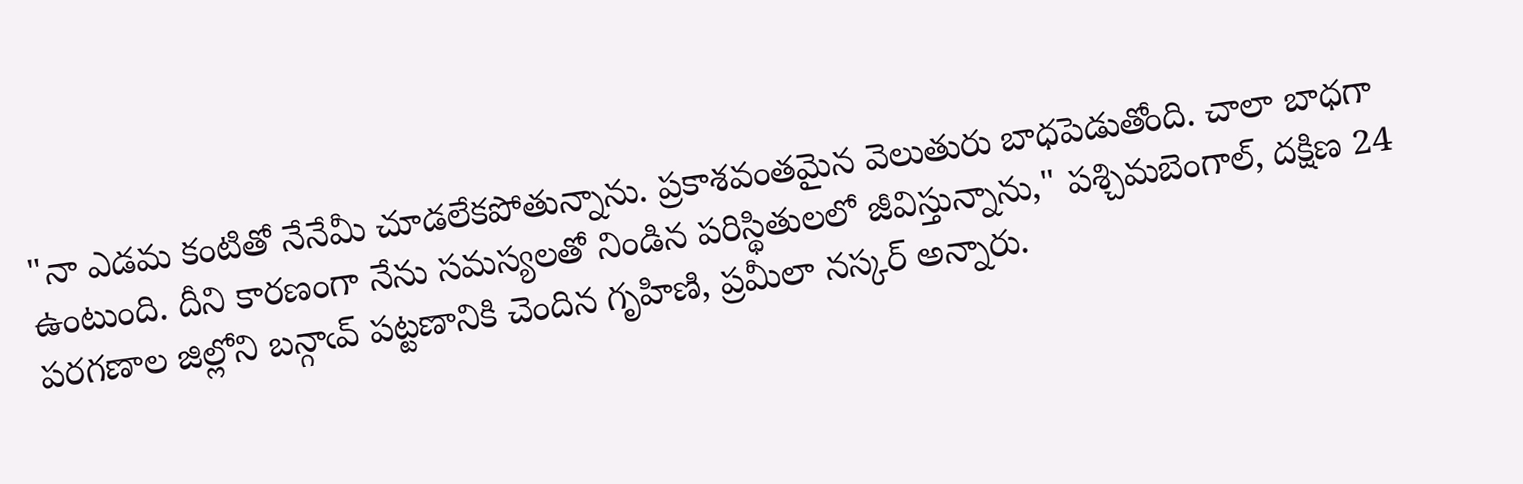"నా ఎడమ కంటితో నేనేమీ చూడలేకపోతున్నాను. ప్రకాశవంతమైన వెలుతురు బాధపెడుతోంది. చాలా బాధగా ఉంటుంది. దీని కారణంగా నేను సమస్యలతో నిండిన పరిస్థితులలో జీవిస్తున్నాను," పశ్చిమబెంగాల్, దక్షిణ 24 పరగణాల జిల్లోని బన్గాఁవ్ పట్టణానికి చెందిన గృహిణి, ప్రమీలా నస్కర్ అన్నారు.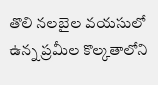తొలి నలబైల వయసులో ఉన్న ప్రమీల కొల్కతాలోని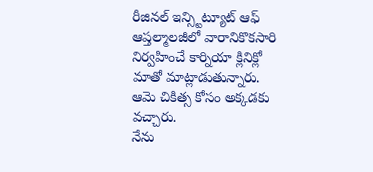రీజినల్ ఇన్స్టిట్యూట్ ఆఫ్ ఆప్తల్మాలజీలో వారానికొకసారి నిర్వహించే కార్నియా క్లినిక్లో మాతో మాట్లాడుతున్నారు. ఆమె చికిత్స కోసం అక్కడకు వచ్చారు.
నేను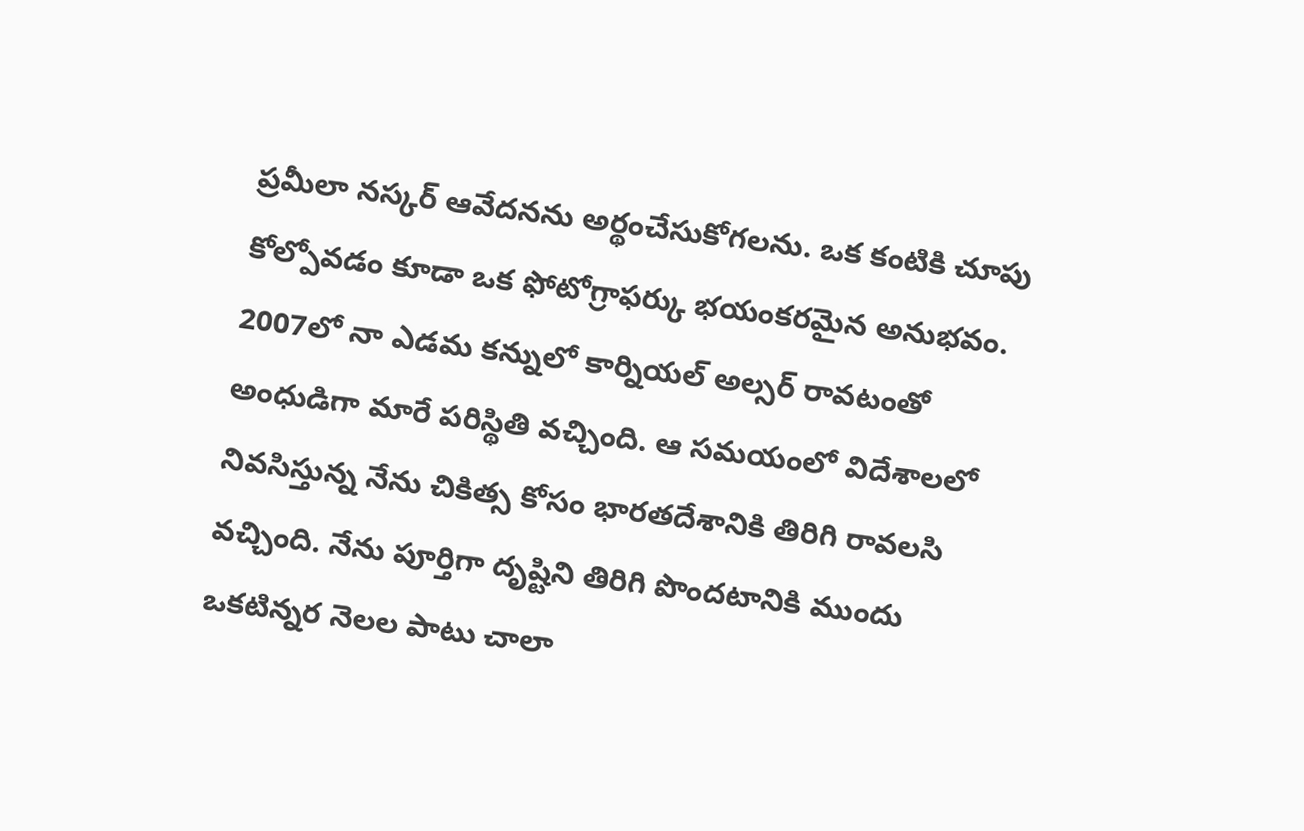ప్రమీలా నస్కర్ ఆవేదనను అర్థంచేసుకోగలను. ఒక కంటికి చూపు కోల్పోవడం కూడా ఒక ఫోటోగ్రాఫర్కు భయంకరమైన అనుభవం. 2007లో నా ఎడమ కన్నులో కార్నియల్ అల్సర్ రావటంతో అంధుడిగా మారే పరిస్థితి వచ్చింది. ఆ సమయంలో విదేశాలలో నివసిస్తున్న నేను చికిత్స కోసం భారతదేశానికి తిరిగి రావలసి వచ్చింది. నేను పూర్తిగా దృష్టిని తిరిగి పొందటానికి ముందు ఒకటిన్నర నెలల పాటు చాలా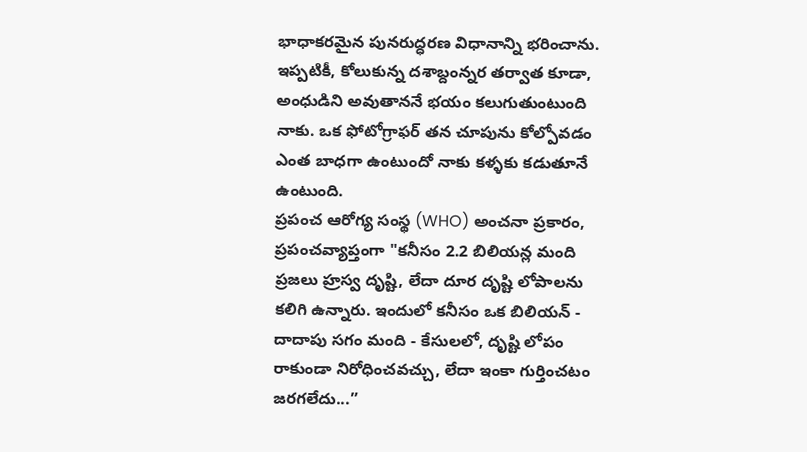భాధాకరమైన పునరుద్ధరణ విధానాన్ని భరించాను. ఇప్పటికీ, కోలుకున్న దశాబ్దంన్నర తర్వాత కూడా, అంధుడిని అవుతాననే భయం కలుగుతుంటుంది నాకు. ఒక ఫోటోగ్రాఫర్ తన చూపును కోల్పోవడం ఎంత బాధగా ఉంటుందో నాకు కళ్ళకు కడుతూనే ఉంటుంది.
ప్రపంచ ఆరోగ్య సంస్థ (WHO) అంచనా ప్రకారం, ప్రపంచవ్యాప్తంగా "కనీసం 2.2 బిలియన్ల మంది ప్రజలు హ్రస్వ దృష్టి, లేదా దూర దృష్టి లోపాలను కలిగి ఉన్నారు. ఇందులో కనీసం ఒక బిలియన్ - దాదాపు సగం మంది - కేసులలో, దృష్టి లోపం రాకుండా నిరోధించవచ్చు, లేదా ఇంకా గుర్తించటం జరగలేదు...”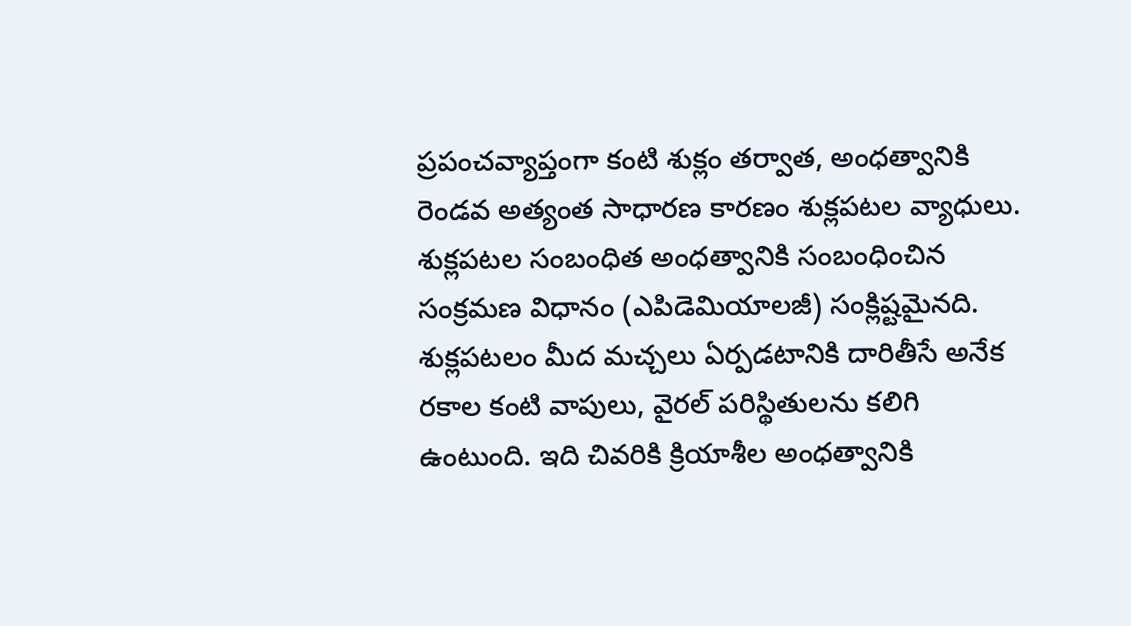ప్రపంచవ్యాప్తంగా కంటి శుక్లం తర్వాత, అంధత్వానికి రెండవ అత్యంత సాధారణ కారణం శుక్లపటల వ్యాధులు. శుక్లపటల సంబంధిత అంధత్వానికి సంబంధించిన సంక్రమణ విధానం (ఎపిడెమియాలజీ) సంక్లిష్టమైనది. శుక్లపటలం మీద మచ్చలు ఏర్పడటానికి దారితీసే అనేక రకాల కంటి వాపులు, వైరల్ పరిస్థితులను కలిగి ఉంటుంది. ఇది చివరికి క్రియాశీల అంధత్వానికి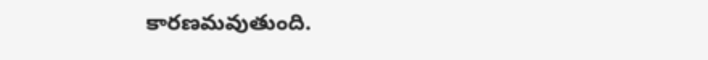కారణమవుతుంది.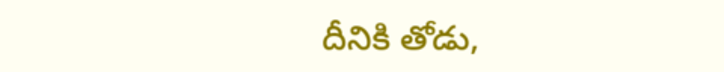దీనికి తోడు,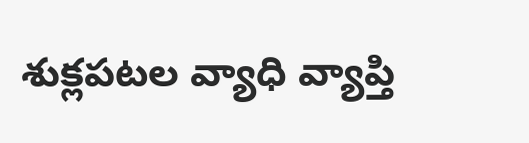శుక్లపటల వ్యాధి వ్యాప్తి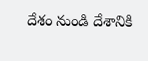దేశం నుండి దేశానికి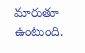మారుతూ ఉంటుంది.